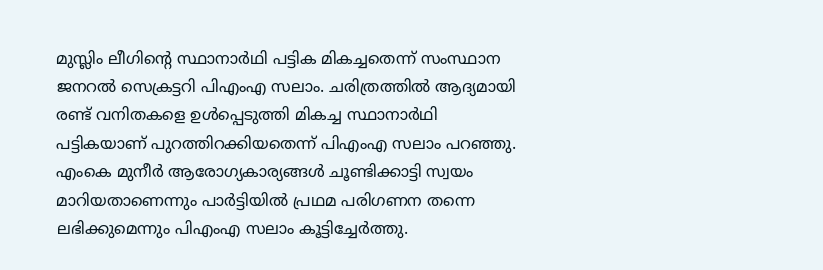മുസ്ലിം ലീഗിന്റെ സ്ഥാനാർഥി പട്ടിക മികച്ചതെന്ന് സംസ്ഥാന ജനറൽ സെക്രട്ടറി പിഎംഎ സലാം. ചരിത്രത്തിൽ ആദ്യമായി രണ്ട് വനിതകളെ ഉൾപ്പെടുത്തി മികച്ച സ്ഥാനാർഥി പട്ടികയാണ് പുറത്തിറക്കിയതെന്ന് പിഎംഎ സലാം പറഞ്ഞു. എംകെ മുനീർ ആരോഗ്യകാര്യങ്ങൾ ചൂണ്ടിക്കാട്ടി സ്വയം മാറിയതാണെന്നും പാർട്ടിയിൽ പ്രഥമ പരിഗണന തന്നെ ലഭിക്കുമെന്നും പിഎംഎ സലാം കൂട്ടിച്ചേർത്തു.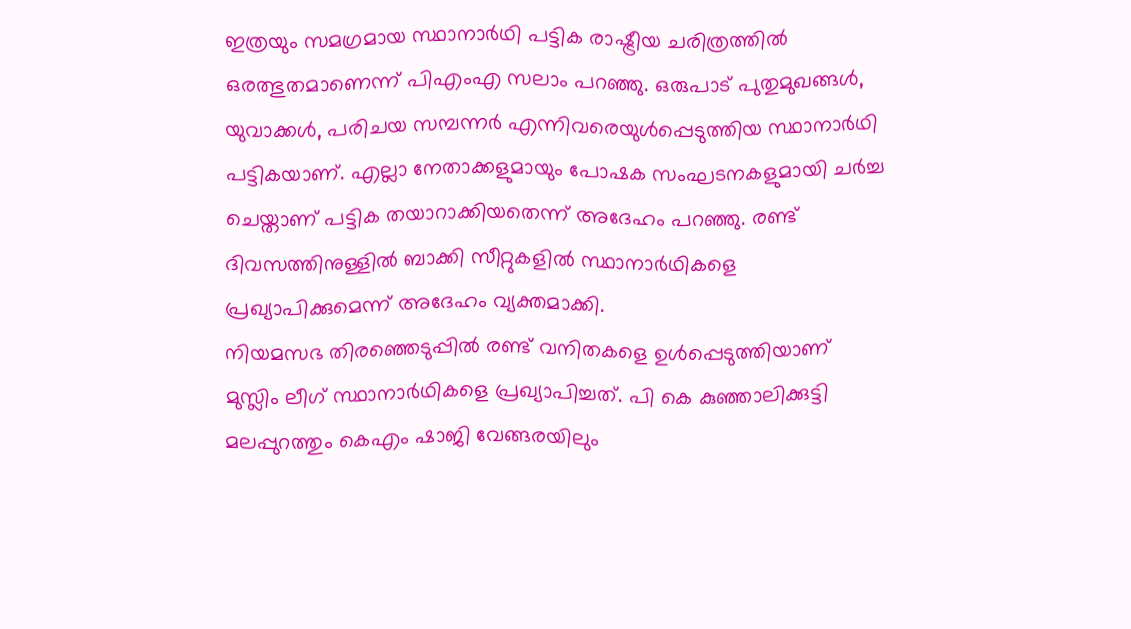ഇത്രയും സമഗ്രമായ സ്ഥാനാർഥി പട്ടിക രാഷ്ട്രീയ ചരിത്രത്തിൽ ഒരത്ഭുതമാണെന്ന് പിഎംഎ സലാം പറഞ്ഞു. ഒരുപാട് പുതുമുഖങ്ങൾ, യുവാക്കൾ, പരിചയ സമ്പന്നർ എന്നിവരെയുൾപ്പെടുത്തിയ സ്ഥാനാർഥി പട്ടികയാണ്. എല്ലാ നേതാക്കളുമായും പോഷക സംഘടനകളുമായി ചർച്ച ചെയ്താണ് പട്ടിക തയാറാക്കിയതെന്ന് അദേഹം പറഞ്ഞു. രണ്ട് ദിവസത്തിനുള്ളിൽ ബാക്കി സീറ്റുകളിൽ സ്ഥാനാർഥികളെ പ്രഖ്യാപിക്കുമെന്ന് അദേഹം വ്യക്തമാക്കി.
നിയമസഭ തിരഞ്ഞെടുപ്പിൽ രണ്ട് വനിതകളെ ഉൾപ്പെടുത്തിയാണ് മുസ്ലിം ലീഗ് സ്ഥാനാർഥികളെ പ്രഖ്യാപിച്ചത്. പി കെ കുഞ്ഞാലിക്കുട്ടി മലപ്പുറത്തും കെഎം ഷാജി വേങ്ങരയിലും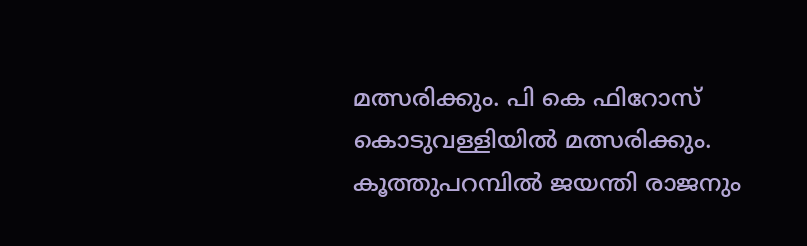മത്സരിക്കും. പി കെ ഫിറോസ് കൊടുവള്ളിയിൽ മത്സരിക്കും. കൂത്തുപറമ്പിൽ ജയന്തി രാജനും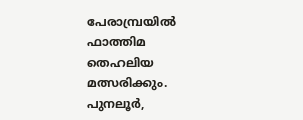പേരാമ്പ്രയിൽ ഫാത്തിമ തെഹലിയ മത്സരിക്കും. പുനലൂർ,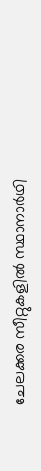ചേലക്കര സീറ്റുകളിൽ സ്ഥാനാർഥി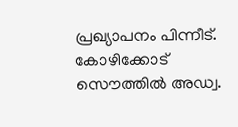പ്രഖ്യാപനം പിന്നീട്. കോഴിക്കോട് സൌത്തിൽ അഡ്വ.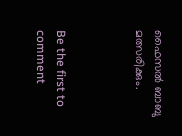ഫൈസൽ ബാബു മത്സരിക്കും.



Be the first to comment